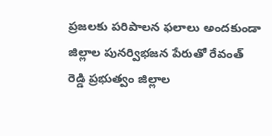ప్రజలకు పరిపాలన ఫలాలు అందకుండా జిల్లాల పునర్విభజన పేరుతో రేవంత్ రెడ్డి ప్రభుత్వం జిల్లాల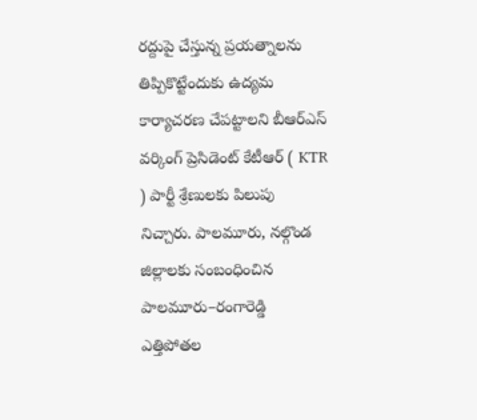రద్దుపై చేస్తున్న ప్రయత్నాలను తిప్పికొట్టేందుకు ఉద్యమ కార్యాచరణ చేపట్టాలని బీఆర్ఎస్ వర్కింగ్ ప్రెసిడెంట్ కేటీఆర్ ( KTR ) పార్టీ శ్రేణులకు పిలుపు నిచ్చారు. పాలమూరు, నల్గొండ జిల్లాలకు సంబంధించిన పాలమూరు–రంగారెడ్డి ఎత్తిపోతల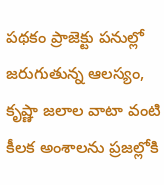పథకం ప్రాజెక్టు పనుల్లో జరుగుతున్న ఆలస్యం, కృష్ణా జలాల వాటా వంటి కీలక అంశాలను ప్రజల్లోకి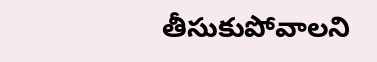తీసుకుపోవాలని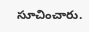సూచించారు.